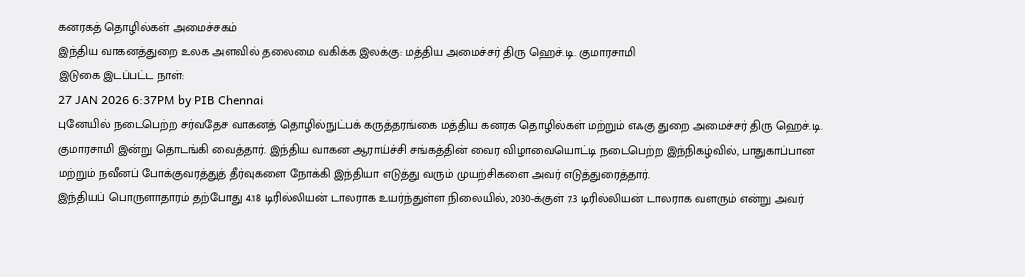கனரகத் தொழில்கள் அமைச்சகம்
இந்திய வாகனத்துறை உலக அளவில் தலைமை வகிக்க இலக்கு: மத்திய அமைச்சர் திரு ஹெச்.டி. குமாரசாமி
இடுகை இடப்பட்ட நாள்:
27 JAN 2026 6:37PM by PIB Chennai
புனேயில் நடைபெற்ற சர்வதேச வாகனத் தொழில்நுட்பக் கருத்தரங்கை மத்திய கனரக தொழில்கள் மற்றும் எஃகு துறை அமைச்சர் திரு ஹெச்.டி. குமாரசாமி இன்று தொடங்கி வைத்தார். இந்திய வாகன ஆராய்ச்சி சங்கத்தின் வைர விழாவையொட்டி நடைபெற்ற இந்நிகழ்வில், பாதுகாப்பான மற்றும் நவீனப் போக்குவரத்துத் தீர்வுகளை நோக்கி இந்தியா எடுத்து வரும் முயற்சிகளை அவர் எடுத்துரைத்தார்.
இந்தியப் பொருளாதாரம் தற்போது 4.18 டிரில்லியன் டாலராக உயர்ந்துள்ள நிலையில், 2030-க்குள் 7.3 டிரில்லியன் டாலராக வளரும் என்று அவர்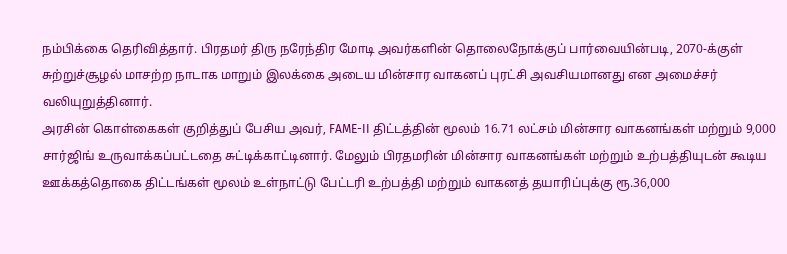நம்பிக்கை தெரிவித்தார். பிரதமர் திரு நரேந்திர மோடி அவர்களின் தொலைநோக்குப் பார்வையின்படி, 2070-க்குள் சுற்றுச்சூழல் மாசற்ற நாடாக மாறும் இலக்கை அடைய மின்சார வாகனப் புரட்சி அவசியமானது என அமைச்சர் வலியுறுத்தினார்.
அரசின் கொள்கைகள் குறித்துப் பேசிய அவர், FAME-II திட்டத்தின் மூலம் 16.71 லட்சம் மின்சார வாகனங்கள் மற்றும் 9,000 சார்ஜிங் உருவாக்கப்பட்டதை சுட்டிக்காட்டினார். மேலும் பிரதமரின் மின்சார வாகனங்கள் மற்றும் உற்பத்தியுடன் கூடிய ஊக்கத்தொகை திட்டங்கள் மூலம் உள்நாட்டு பேட்டரி உற்பத்தி மற்றும் வாகனத் தயாரிப்புக்கு ரூ.36,000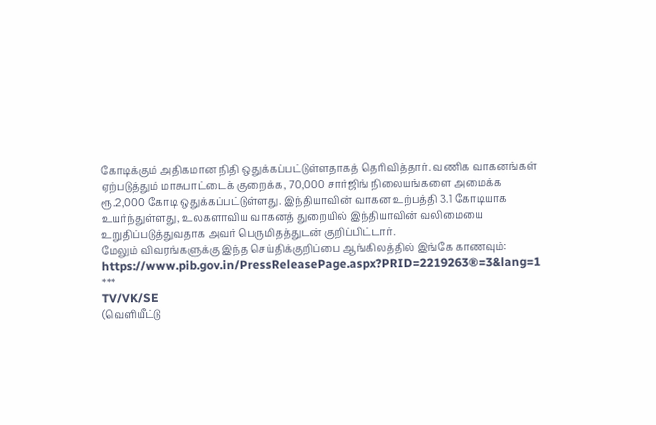கோடிக்கும் அதிகமான நிதி ஒதுக்கப்பட்டுள்ளதாகத் தெரிவித்தார். வணிக வாகனங்கள் ஏற்படுத்தும் மாசுபாட்டைக் குறைக்க, 70,000 சார்ஜிங் நிலையங்களை அமைக்க ரூ.2,000 கோடி ஒதுக்கப்பட்டுள்ளது. இந்தியாவின் வாகன உற்பத்தி 3.1 கோடியாக உயர்ந்துள்ளது, உலகளாவிய வாகனத் துறையில் இந்தியாவின் வலிமையை உறுதிப்படுத்துவதாக அவர் பெருமிதத்துடன் குறிப்பிட்டார்.
மேலும் விவரங்களுக்கு இந்த செய்திக்குறிப்பை ஆங்கிலத்தில் இங்கே காணவும்: https://www.pib.gov.in/PressReleasePage.aspx?PRID=2219263®=3&lang=1
***
TV/VK/SE
(வெளியீட்டு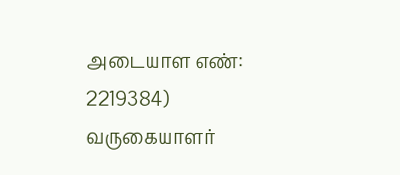அடையாள எண்: 2219384)
வருகையாளர்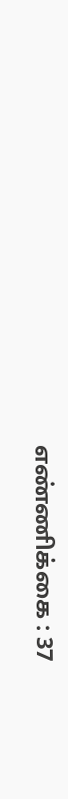எண்ணிக்கை : 37